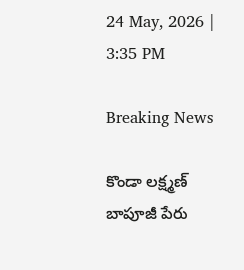24 May, 2026 | 3:35 PM

Breaking News

కొండా లక్ష్మణ్ బాపూజీ పేరు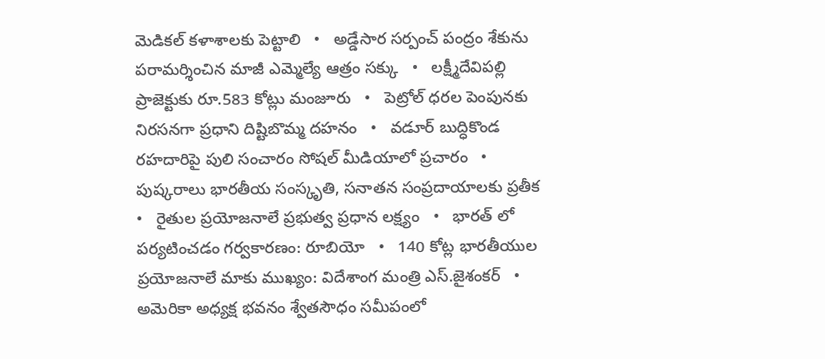మెడికల్ కళాశాలకు పెట్టాలి   •   అడ్డేసార సర్పంచ్ పంద్రం శేకును పరామర్శించిన మాజీ ఎమ్మెల్యే ఆత్రం సక్కు   •   లక్ష్మీదేవిపల్లి ప్రాజెక్టుకు రూ.583 కోట్లు మంజూరు   •   పెట్రోల్ ధరల పెంపునకు నిరసనగా ప్రధాని దిష్టిబొమ్మ దహనం   •   వడూర్ బుద్ధికొండ రహదారిపై పులి సంచారం సోషల్ మీడియాలో ప్రచారం   •   పుష్కరాలు భారతీయ సంస్కృతి, సనాతన సంప్రదాయాలకు ప్రతీక   •   రైతుల ప్రయోజనాలే ప్రభుత్వ ప్రధాన లక్ష్యం   •   భారత్ లో పర్యటించడం గర్వకారణం: రూబియో   •   140 కోట్ల భారతీయుల ప్రయోజనాలే మాకు ముఖ్యం: విదేశాంగ మంత్రి ఎస్.జైశంకర్‌   •   అమెరికా అధ్యక్ష భవనం శ్వేతసౌధం సమీపంలో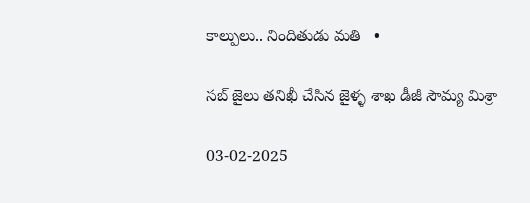కాల్పులు.. నిందితుడు మతి   •

సబ్ జైలు తనిఖీ చేసిన జైళ్ళ శాఖ డీజీ సౌమ్య మిశ్రా

03-02-2025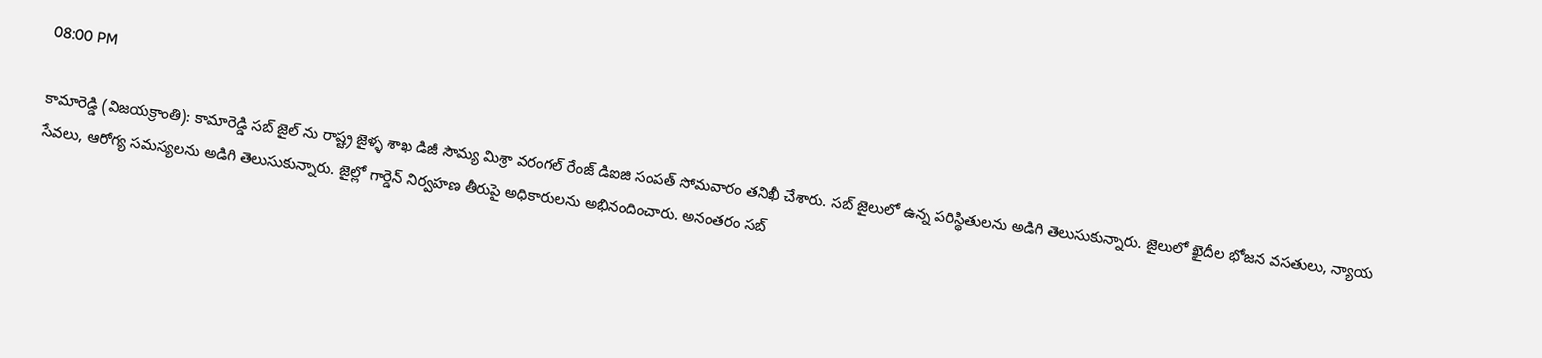08:00 PM

కామారెడ్డి (విజయక్రాంతి): కామారెడ్డి సబ్ జైల్ ను రాష్ట్ర జైళ్ళ శాఖ డిజీ సౌమ్య మిశ్రా వరంగల్ రేంజ్ డిఐజి సంపత్ సోమవారం తనిఖీ చేశారు. సబ్ జైలులో ఉన్న పరిస్థితులను అడిగి తెలుసుకున్నారు. జైలులో ఖైదీల భోజన వసతులు, న్యాయ సేవలు, ఆరోగ్య సమస్యలను అడిగి తెలుసుకున్నారు. జైల్లో గార్డెన్ నిర్వహణ తీరుపై అధికారులను అభినందించారు. అనంతరం సబ్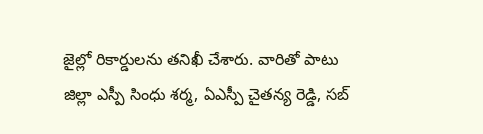జైల్లో రికార్డులను తనిఖీ చేశారు. వారితో పాటు జిల్లా ఎస్పీ సింధు శర్మ, ఏఎస్పీ చైతన్య రెడ్డి, సబ్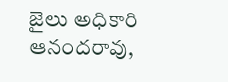జైలు అధికారి ఆనందరావు,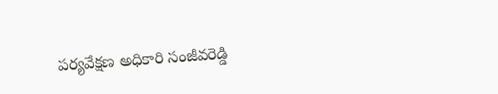పర్యవేక్షణ అధికారి సంజీవరెడ్డి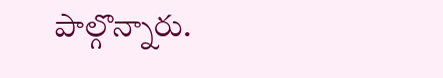పాల్గొన్నారు.